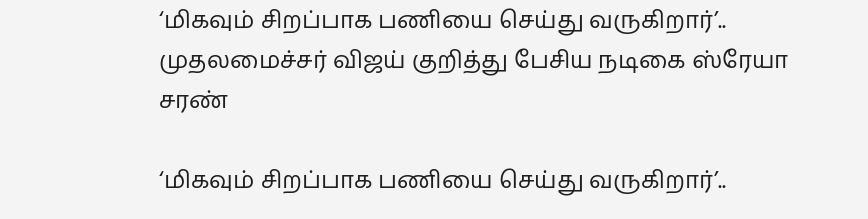‘மிகவும் சிறப்பாக பணியை செய்து வருகிறார்’.. முதலமைச்சர் விஜய் குறித்து பேசிய நடிகை ஸ்ரேயா சரண்

‘மிகவும் சிறப்பாக பணியை செய்து வருகிறார்’..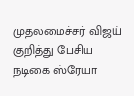முதலமைச்சர் விஜய் குறித்து பேசிய நடிகை ஸ்ரேயா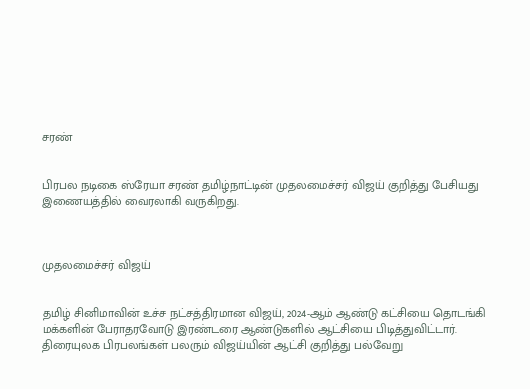சரண்


பிரபல நடிகை ஸ்ரேயா சரண் தமிழ்நாட்டின் முதலமைச்சர் விஜய் குறித்து பேசியது இணையத்தில் வைரலாகி வருகிறது.



முதலமைச்சர் விஜய்


தமிழ் சினிமாவின் உச்ச நட்சத்திரமான விஜய், 2024-ஆம் ஆண்டு கட்சியை தொடங்கி மக்களின் பேராதரவோடு இரண்டரை ஆண்டுகளில் ஆட்சியை பிடித்துவிட்டார். திரையுலக பிரபலங்கள் பலரும் விஜய்யின் ஆட்சி குறித்து பல்வேறு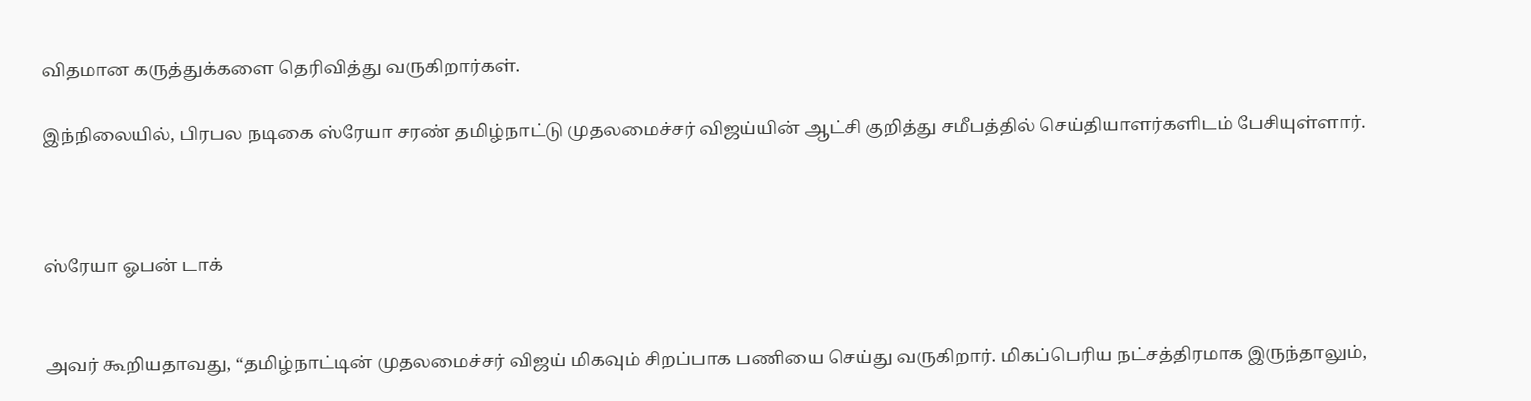விதமான கருத்துக்களை தெரிவித்து வருகிறார்கள்.

இந்நிலையில், பிரபல நடிகை ஸ்ரேயா சரண் தமிழ்நாட்டு முதலமைச்சர் விஜய்யின் ஆட்சி குறித்து சமீபத்தில் செய்தியாளர்களிடம் பேசியுள்ளார்.



ஸ்ரேயா ஓபன் டாக்


அவர் கூறியதாவது, “தமிழ்நாட்டின் முதலமைச்சர் விஜய் மிகவும் சிறப்பாக பணியை செய்து வருகிறார். மிகப்பெரிய நட்சத்திரமாக இருந்தாலும்,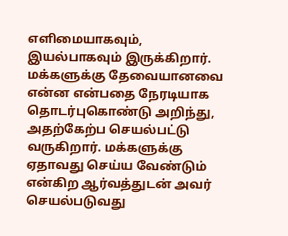எளிமையாகவும், இயல்பாகவும் இருக்கிறார். மக்களுக்கு தேவையானவை என்ன என்பதை நேரடியாக தொடர்புகொண்டு அறிந்து, அதற்கேற்ப செயல்பட்டு வருகிறார். மக்களுக்கு ஏதாவது செய்ய வேண்டும் என்கிற ஆர்வத்துடன் அவர் செயல்படுவது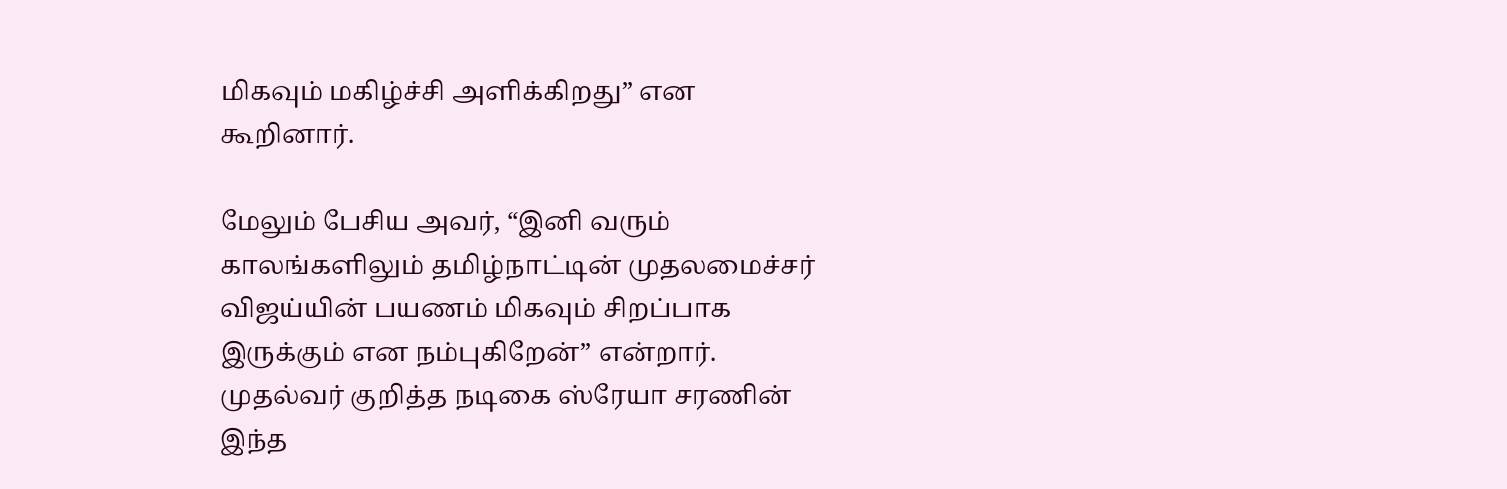மிகவும் மகிழ்ச்சி அளிக்கிறது” என கூறினார்.

மேலும் பேசிய அவர், “இனி வரும் காலங்களிலும் தமிழ்நாட்டின் முதலமைச்சர் விஜய்யின் பயணம் மிகவும் சிறப்பாக இருக்கும் என நம்புகிறேன்” என்றார். முதல்வர் குறித்த நடிகை ஸ்ரேயா சரணின் இந்த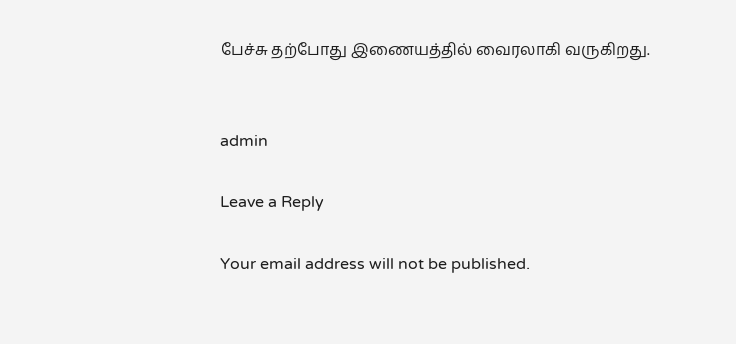பேச்சு தற்போது இணையத்தில் வைரலாகி வருகிறது.


admin

Leave a Reply

Your email address will not be published.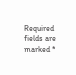Required fields are marked *